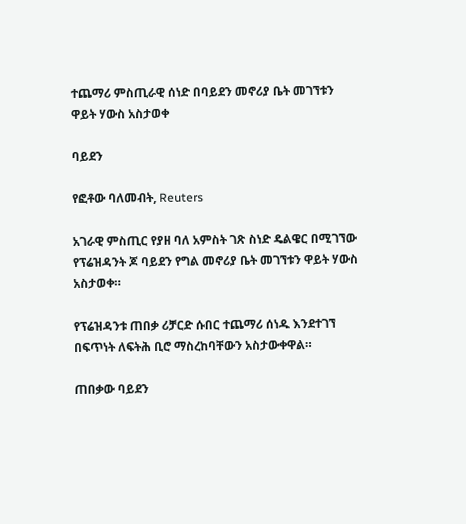ተጨማሪ ምስጢራዊ ሰነድ በባይደን መኖሪያ ቤት መገኘቱን ዋይት ሃውስ አስታወቀ

ባይደን

የፎቶው ባለመብት, Reuters

አገራዊ ምስጢር የያዘ ባለ አምስት ገጽ ስነድ ዴልዌር በሚገኘው የፕሬዝዳንት ጆ ባይደን የግል መኖሪያ ቤት መገኘቱን ዋይት ሃውስ አስታወቀ።

የፕሬዝዳንቱ ጠበቃ ሪቻርድ ሱበር ተጨማሪ ሰነዱ እንደተገኘ በፍጥነት ለፍትሕ ቢሮ ማስረከባቸውን አስታውቀዋል።

ጠበቃው ባይደን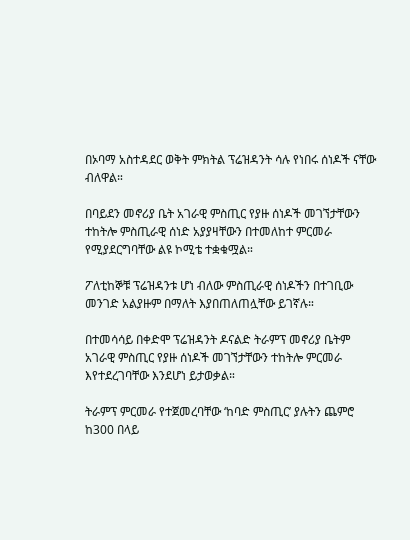በኦባማ አስተዳደር ወቅት ምክትል ፕሬዝዳንት ሳሉ የነበሩ ሰነዶች ናቸው ብለዋል።

በባይደን መኖሪያ ቤት አገራዊ ምስጢር የያዙ ሰነዶች መገኘታቸውን ተከትሎ ምስጢራዊ ሰነድ አያያዛቸውን በተመለከተ ምርመራ የሚያደርግባቸው ልዩ ኮሚቴ ተቋቁሟል።

ፖለቲከኞቹ ፕሬዝዳንቱ ሆነ ብለው ምስጢራዊ ሰነዶችን በተገቢው መንገድ አልያዙም በማለት እያበጠለጠሏቸው ይገኛሉ።

በተመሳሳይ በቀድሞ ፕሬዝዳንት ዶናልድ ትራምፕ መኖሪያ ቤትም አገራዊ ምስጢር የያዙ ሰነዶች መገኘታቸውን ተከትሎ ምርመራ እየተደረገባቸው እንደሆነ ይታወቃል።

ትራምፕ ምርመራ የተጀመረባቸው ‘ከባድ ምስጢር’ ያሉትን ጨምሮ ከ300 በላይ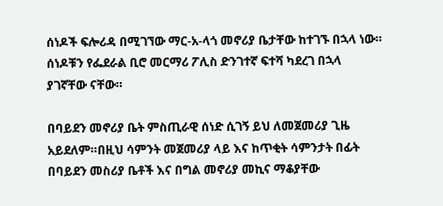ሰነዶች ፍሎሪዳ በሚገኘው ማር-አ-ላጎ መኖሪያ ቤታቸው ከተገኙ በኋላ ነው። ሰነዶቹን የፌደራል ቢሮ መርማሪ ፖሊስ ድንገተኛ ፍተሻ ካደረገ በኋላ ያገኛቸው ናቸው።

በባይደን መኖሪያ ቤት ምስጢራዊ ሰነድ ሲገኝ ይህ ለመጀመሪያ ጊዜ አይደለም።በዚህ ሳምንት መጀመሪያ ላይ እና ከጥቂት ሳምንታት በፊት በባይደን መስሪያ ቤቶች እና በግል መኖሪያ መኪና ማቆያቸው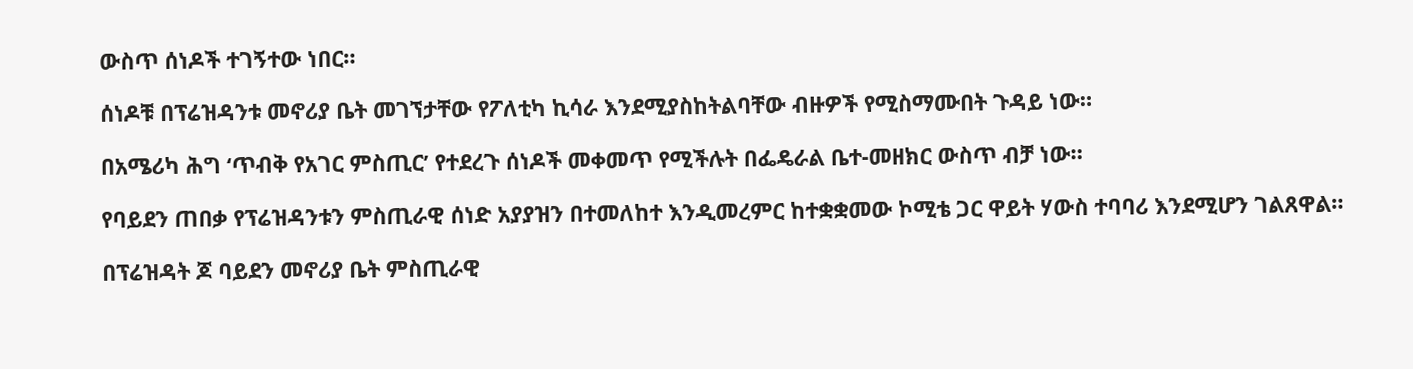ውስጥ ሰነዶች ተገኝተው ነበር።

ሰነዶቹ በፕሬዝዳንቱ መኖሪያ ቤት መገኘታቸው የፖለቲካ ኪሳራ እንደሚያስከትልባቸው ብዙዎች የሚስማሙበት ጉዳይ ነው።

በአሜሪካ ሕግ ‘ጥብቅ የአገር ምስጢር’ የተደረጉ ሰነዶች መቀመጥ የሚችሉት በፌዴራል ቤተ-መዘክር ውስጥ ብቻ ነው።

የባይደን ጠበቃ የፕሬዝዳንቱን ምስጢራዊ ሰነድ አያያዝን በተመለከተ እንዲመረምር ከተቋቋመው ኮሚቴ ጋር ዋይት ሃውስ ተባባሪ እንደሚሆን ገልጸዋል።

በፕሬዝዳት ጆ ባይደን መኖሪያ ቤት ምስጢራዊ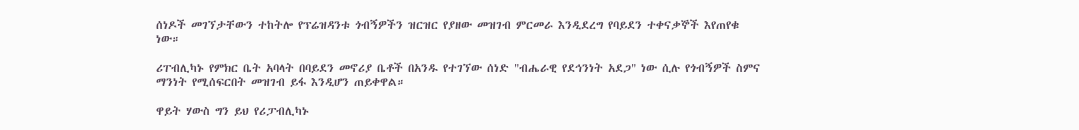ሰነዶች መገኘታቸውን ተከትሎ የፕሬዝዳንቱ ጎብኝዎችን ዝርዝር የያዘው መዝገብ ምርመራ እንዲደረግ የባይደን ተቀናቃኞች እየጠየቁ ነው።

ሪፐብሊካኑ የምክር ቤት አባላት በባይደን መኖሪያ ቤቶች በአንዱ የተገኘው ሰነድ "ብሔራዊ የደኅንነት አደጋ" ነው ሲሉ የጎብኝዎች ስምና ማንነት የሚሰፍርበት መዝገብ ይፋ እንዲሆን ጠይቀዋል።

ዋይት ሃውስ ግን ይህ የሪፓብሊካኑ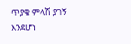ጥያቄ ምላሽ ያገኝ እንደሆነ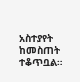አስተያየት ከመስጠት ተቆጥቧል።